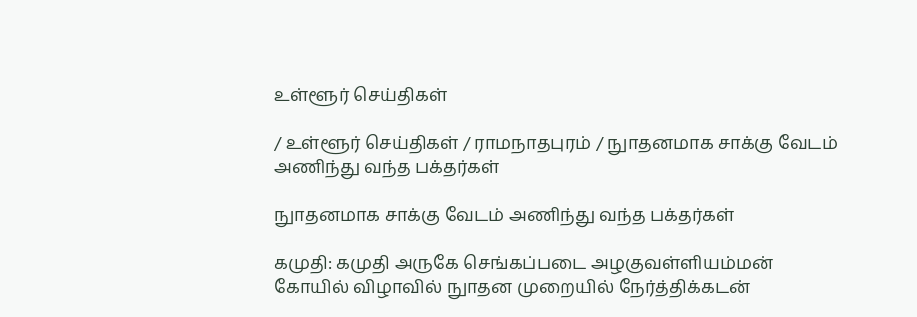உள்ளூர் செய்திகள்

/ உள்ளூர் செய்திகள் / ராமநாதபுரம் / நுாதனமாக சாக்கு வேடம் அணிந்து வந்த பக்தர்கள்

நுாதனமாக சாக்கு வேடம் அணிந்து வந்த பக்தர்கள்

கமுதி: கமுதி அருகே செங்கப்படை அழகுவள்ளியம்மன் கோயில் விழாவில் நுாதன முறையில் நேர்த்திக்கடன்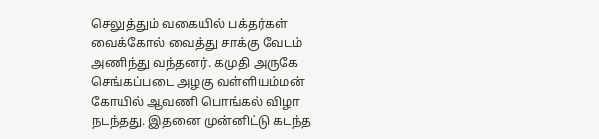செலுத்தும் வகையில் பக்தர்கள் வைக்கோல் வைத்து சாக்கு வேடம் அணிந்து வந்தனர். கமுதி அருகே செங்கப்படை அழகு வள்ளியம்மன் கோயில் ஆவணி பொங்கல் விழா நடந்தது. இதனை முன்னிட்டு கடந்த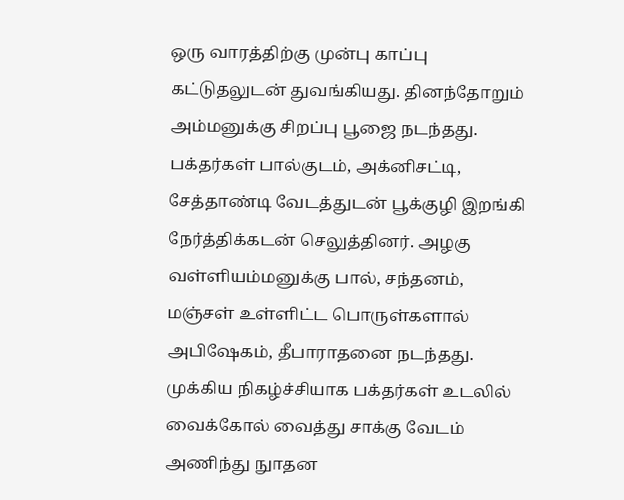ஒரு வாரத்திற்கு முன்பு காப்பு கட்டுதலுடன் துவங்கியது. தினந்தோறும் அம்மனுக்கு சிறப்பு பூஜை நடந்தது. பக்தர்கள் பால்குடம், அக்னிசட்டி, சேத்தாண்டி வேடத்துடன் பூக்குழி இறங்கி நேர்த்திக்கடன் செலுத்தினர். அழகு வள்ளியம்மனுக்கு பால், சந்தனம், மஞ்சள் உள்ளிட்ட பொருள்களால் அபிஷேகம், தீபாராதனை நடந்தது. முக்கிய நிகழ்ச்சியாக பக்தர்கள் உடலில் வைக்கோல் வைத்து சாக்கு வேடம் அணிந்து நுாதன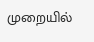முறையில்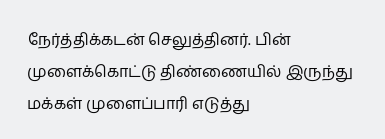நேர்த்திக்கடன் செலுத்தினர். பின் முளைக்கொட்டு திண்ணையில் இருந்து மக்கள் முளைப்பாரி எடுத்து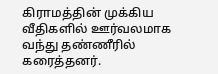கிராமத்தின் முக்கிய வீதிகளில் ஊர்வலமாக வந்து தண்ணீரில் கரைத்தனர்.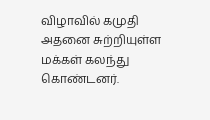விழாவில் கமுதி அதனை சுற்றியுள்ள மக்கள் கலந்து கொண்டனர்.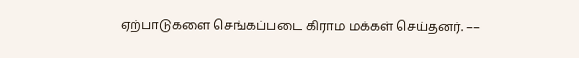ஏற்பாடுகளை செங்கப்படை கிராம மக்கள் செய்தனர். ––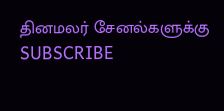தினமலர் சேனல்களுக்கு SUBSCRIBE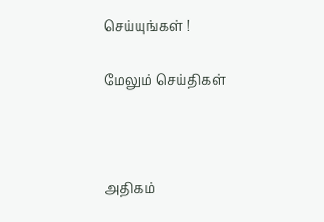செய்யுங்கள் !

மேலும் செய்திகள்



அதிகம்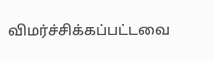விமர்ச்சிக்கப்பட்டவை